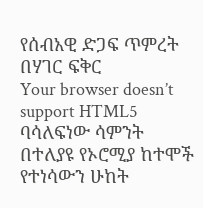የሰብአዊ ድጋፍ ጥምረት በሃገር ፍቅር
Your browser doesn’t support HTML5
ባሳለፍነው ሳምንት በተለያዩ የኦሮሚያ ከተሞች የተነሳውን ሁከት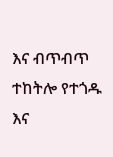እና ብጥብጥ ተከትሎ የተጎዱ እና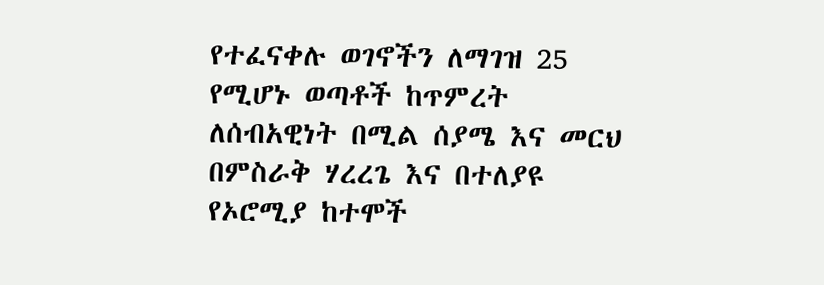የተፈናቀሉ ወገኖችን ለማገዝ 25 የሚሆኑ ወጣቶች ከጥምረት ለሰብአዊነት በሚል ሰያሜ እና መርህ በምስራቅ ሃረረጌ እና በተለያዩ የኦሮሚያ ከተሞች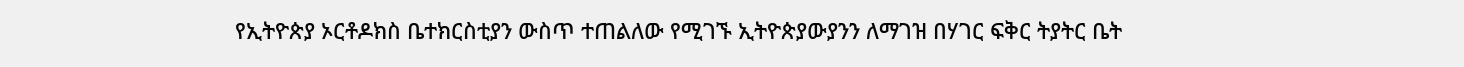የኢትዮጵያ ኦርቶዶክስ ቤተክርስቲያን ውስጥ ተጠልለው የሚገኙ ኢትዮጵያውያንን ለማገዝ በሃገር ፍቅር ትያትር ቤት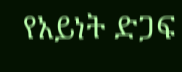የአይነት ድጋፍ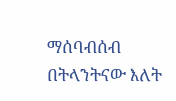ማሰባብሰብ በትላንትናው እለት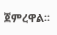ጀምረዋል፡፡